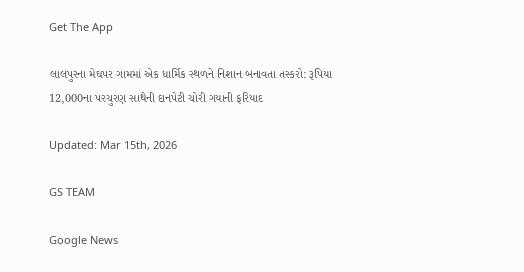Get The App

લાલપુરના મેઘપર ગામમાં એક ધાર્મિક સ્થળને નિશાન બનાવતા તસ્કરો: રૂપિયા 12,000ના પરચુરણ સાથેની દાનપેટી ચોરી ગયાની ફરિયાદ

Updated: Mar 15th, 2026

GS TEAM

Google News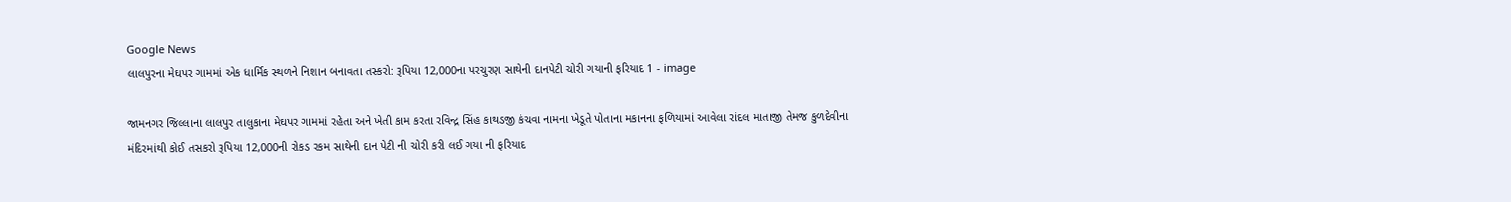Google News
લાલપુરના મેઘપર ગામમાં એક ધાર્મિક સ્થળને નિશાન બનાવતા તસ્કરો: રૂપિયા 12,000ના પરચુરણ સાથેની દાનપેટી ચોરી ગયાની ફરિયાદ 1 - image

જામનગર જિલ્લાના લાલપુર તાલુકાના મેઘપર ગામમાં રહેતા અને ખેતી કામ કરતા રવિન્દ્ર સિંહ કાથડજી કંચવા નામના ખેડૂતે પોતાના મકાનના ફળિયામાં આવેલા રાંદલ માતાજી તેમજ કુળદેવીના મંદિરમાંથી કોઈ તસકરો રૂપિયા 12,000ની રોકડ રકમ સાથેની દાન પેટી ની ચોરી કરી લઈ ગયા ની ફરિયાદ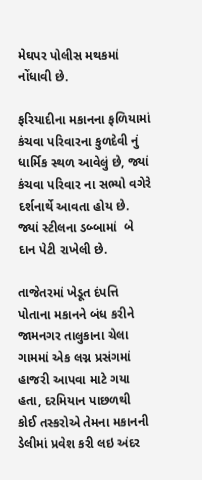મેઘપર પોલીસ મથકમાં નોંધાવી છે.

ફરિયાદીના મકાનના ફળિયામાં કંચવા પરિવારના કુળદેવી નું ધાર્મિક સ્થળ આવેલું છે, જ્યાં કંચવા પરિવાર ના સભ્યો વગેરે દર્શનાર્થે આવતા હોય છે. જ્યાં સ્ટીલના ડબ્બામાં  બે દાન પેટી રાખેલી છે.

તાજેતરમાં ખેડૂત દંપત્તિ પોતાના મકાનને બંધ કરીને જામનગર તાલુકાના ચેલા ગામમાં એક લગ્ન પ્રસંગમાં હાજરી આપવા માટે ગયા હતા, દરમિયાન પાછળથી કોઈ તસ્કરોએ તેમના મકાનની ડેલીમાં પ્રવેશ કરી લઇ અંદર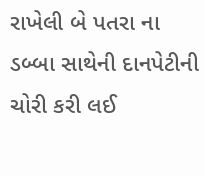રાખેલી બે પતરા ના ડબ્બા સાથેની દાનપેટીની ચોરી કરી લઈ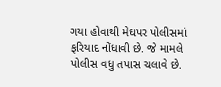ગયા હોવાથી મેઘપર પોલીસમાં ફરિયાદ નોંધાવી છે. જે મામલે પોલીસ વધુ તપાસ ચલાવે છે.